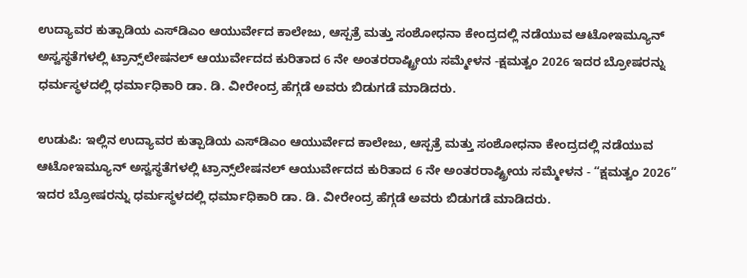ಉದ್ಯಾವರ ಕುತ್ಪಾಡಿಯ ಎಸ್‌ಡಿಎಂ ಆಯುರ್ವೇದ ಕಾಲೇಜು, ಆಸ್ಪತ್ರೆ ಮತ್ತು ಸಂಶೋಧನಾ ಕೇಂದ್ರದಲ್ಲಿ ನಡೆಯುವ ಆಟೋಇಮ್ಯೂನ್ ಅಸ್ವಸ್ಥತೆಗಳಲ್ಲಿ ಟ್ರಾನ್ಸ್‌ಲೇಷನಲ್ ಆಯುರ್ವೇದದ ಕುರಿತಾದ 6 ನೇ ಅಂತರರಾಷ್ಟ್ರೀಯ ಸಮ್ಮೇಳನ -ಕ್ಷಮತ್ವಂ 2026 ಇದರ ಬ್ರೋಷರನ್ನು ಧರ್ಮಸ್ಥಳದಲ್ಲಿ ಧರ್ಮಾಧಿಕಾರಿ ಡಾ. ಡಿ. ವೀರೇಂದ್ರ ಹೆಗ್ಗಡೆ ಅವರು ಬಿಡುಗಡೆ ಮಾಡಿದರು.

ಉಡುಪಿ: ಇಲ್ಲಿನ ಉದ್ಯಾವರ ಕುತ್ಪಾಡಿಯ ಎಸ್‌ಡಿಎಂ ಆಯುರ್ವೇದ ಕಾಲೇಜು, ಆಸ್ಪತ್ರೆ ಮತ್ತು ಸಂಶೋಧನಾ ಕೇಂದ್ರದಲ್ಲಿ ನಡೆಯುವ ಆಟೋಇಮ್ಯೂನ್ ಅಸ್ವಸ್ಥತೆಗಳಲ್ಲಿ ಟ್ರಾನ್ಸ್‌ಲೇಷನಲ್ ಆಯುರ್ವೇದದ ಕುರಿತಾದ 6 ನೇ ಅಂತರರಾಷ್ಟ್ರೀಯ ಸಮ್ಮೇಳನ - “ಕ್ಷಮತ್ವಂ 2026” ಇದರ ಬ್ರೋಷರನ್ನು ಧರ್ಮಸ್ಥಳದಲ್ಲಿ ಧರ್ಮಾಧಿಕಾರಿ ಡಾ. ಡಿ. ವೀರೇಂದ್ರ ಹೆಗ್ಗಡೆ ಅವರು ಬಿಡುಗಡೆ ಮಾಡಿದರು.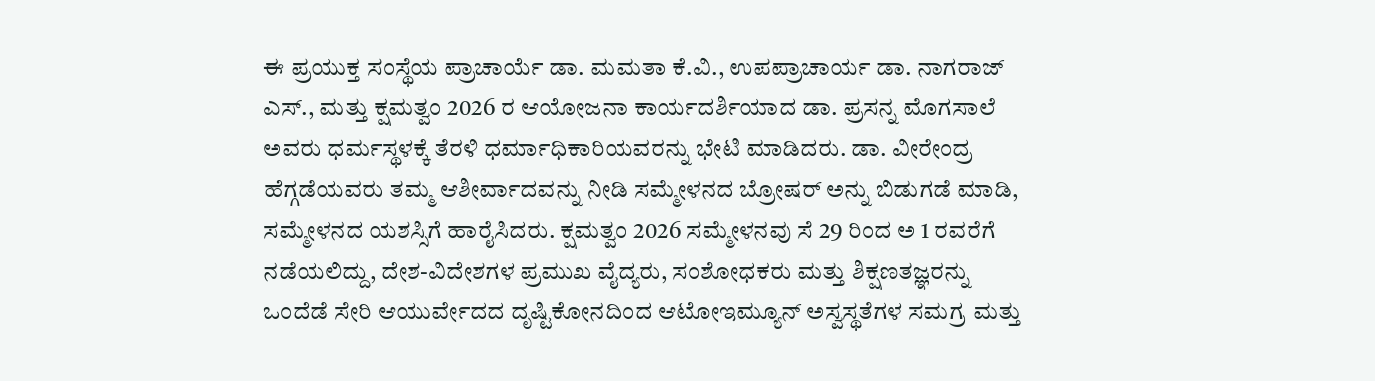ಈ ಪ್ರಯುಕ್ತ ಸಂಸ್ಥೆಯ ಪ್ರಾಚಾರ್ಯೆ ಡಾ. ಮಮತಾ ಕೆ.ವಿ., ಉಪಪ್ರಾಚಾರ್ಯ ಡಾ. ನಾಗರಾಜ್ ಎಸ್., ಮತ್ತು ಕ್ಷಮತ್ವಂ 2026 ರ ಆಯೋಜನಾ ಕಾರ್ಯದರ್ಶಿಯಾದ ಡಾ. ಪ್ರಸನ್ನ ಮೊಗಸಾಲೆ ಅವರು ಧರ್ಮಸ್ಥಳಕ್ಕೆ ತೆರಳಿ ಧರ್ಮಾಧಿಕಾರಿಯವರನ್ನು ಭೇಟಿ ಮಾಡಿದರು. ಡಾ. ವೀರೇಂದ್ರ ಹೆಗ್ಗಡೆಯವರು ತಮ್ಮ ಆಶೀರ್ವಾದವನ್ನು ನೀಡಿ ಸಮ್ಮೇಳನದ ಬ್ರೋಷರ್ ಅನ್ನು ಬಿಡುಗಡೆ ಮಾಡಿ, ಸಮ್ಮೇಳನದ ಯಶಸ್ಸಿಗೆ ಹಾರೈಸಿದರು. ಕ್ಷಮತ್ವಂ 2026 ಸಮ್ಮೇಳನವು ಸೆ 29 ರಿಂದ ಅ 1 ರವರೆಗೆ ನಡೆಯಲಿದ್ದು, ದೇಶ-ವಿದೇಶಗಳ ಪ್ರಮುಖ ವೈದ್ಯರು, ಸಂಶೋಧಕರು ಮತ್ತು ಶಿಕ್ಷಣತಜ್ಞರನ್ನು ಒಂದೆಡೆ ಸೇರಿ ಆಯುರ್ವೇದದ ದೃಷ್ಟಿಕೋನದಿಂದ ಆಟೋಇಮ್ಯೂನ್ ಅಸ್ವಸ್ಥತೆಗಳ ಸಮಗ್ರ ಮತ್ತು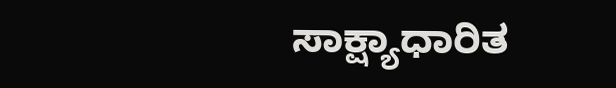ಸಾಕ್ಷ್ಯಾಧಾರಿತ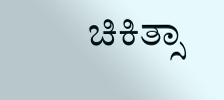ಚಿಕಿತ್ಸಾ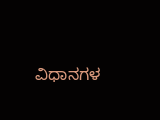ವಿಧಾನಗಳ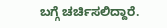ಬಗ್ಗೆ ಚರ್ಚಿಸಲಿದ್ದಾರೆ.